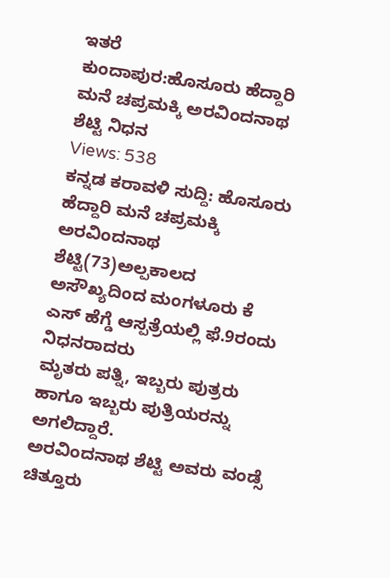ಇತರೆ
ಕುಂದಾಪುರ:ಹೊಸೂರು ಹೆದ್ದಾರಿ ಮನೆ ಚಪ್ರಮಕ್ಕಿ ಅರವಿಂದನಾಥ ಶೆಟ್ಟಿ ನಿಧನ
Views: 538
ಕನ್ನಡ ಕರಾವಳಿ ಸುದ್ದಿ: ಹೊಸೂರು ಹೆದ್ದಾರಿ ಮನೆ ಚಪ್ರಮಕ್ಕಿ ಅರವಿಂದನಾಥ ಶೆಟ್ಟಿ(73)ಅಲ್ಪಕಾಲದ ಅಸೌಖ್ಯದಿಂದ ಮಂಗಳೂರು ಕೆ ಎಸ್ ಹೆಗ್ಡೆ ಆಸ್ಪತ್ರೆಯಲ್ಲಿ ಫೆ.9ರಂದು ನಿಧನರಾದರು
ಮೃತರು ಪತ್ನಿ, ಇಬ್ಬರು ಪುತ್ರರು ಹಾಗೂ ಇಬ್ಬರು ಪುತ್ರಿಯರನ್ನು ಅಗಲಿದ್ದಾರೆ.
ಅರವಿಂದನಾಥ ಶೆಟ್ಟಿ ಅವರು ವಂಡ್ಸೆ ಚಿತ್ತೂರು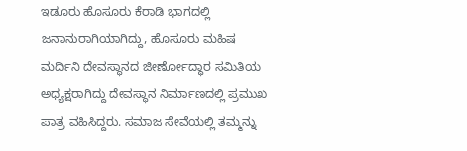ಇಡೂರು ಹೊಸೂರು ಕೆರಾಡಿ ಭಾಗದಲ್ಲಿ ಜನಾನುರಾಗಿಯಾಗಿದ್ದು, ಹೊಸೂರು ಮಹಿಷ ಮರ್ದಿನಿ ದೇವಸ್ಥಾನದ ಜೀರ್ಣೋದ್ಧಾರ ಸಮಿತಿಯ ಅಧ್ಯಕ್ಷರಾಗಿದ್ದು ದೇವಸ್ಥಾನ ನಿರ್ಮಾಣದಲ್ಲಿ ಪ್ರಮುಖ ಪಾತ್ರ ವಹಿಸಿದ್ದರು. ಸಮಾಜ ಸೇವೆಯಲ್ಲಿ ತಮ್ಮನ್ನು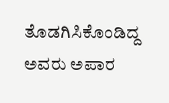ತೊಡಗಿಸಿಕೊಂಡಿದ್ದ ಅವರು ಅಪಾರ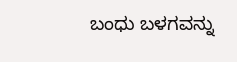ಬಂಧು ಬಳಗವನ್ನು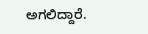ಅಗಲಿದ್ದಾರೆ.